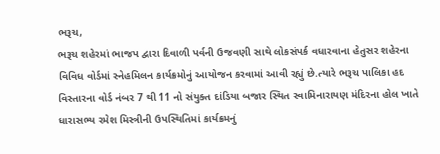ભરૂચ,
ભરૂચ શહેરમાં ભાજપ દ્વારા દિવાળી પર્વની ઉજવણી સાથે લોકસંપર્ક વધારવાના હેતુસર શહેરના વિવિધ વોર્ડમાં સ્નેહમિલન કાર્યક્રમોનું આયોજન કરવામાં આવી રહ્યું છે.ત્યારે ભરૂચ પાલિકા હદ વિસ્તારના વોર્ડ નંબર 7 થી 11 નો સંયુક્ત દાંડિયા બજાર સ્થિત સ્વામિનારાયણ મંદિરના હોલ ખાતે ધારાસભ્ય રમેશ મિસ્ત્રીની ઉપસ્થિતિમાં કાર્યક્રમનું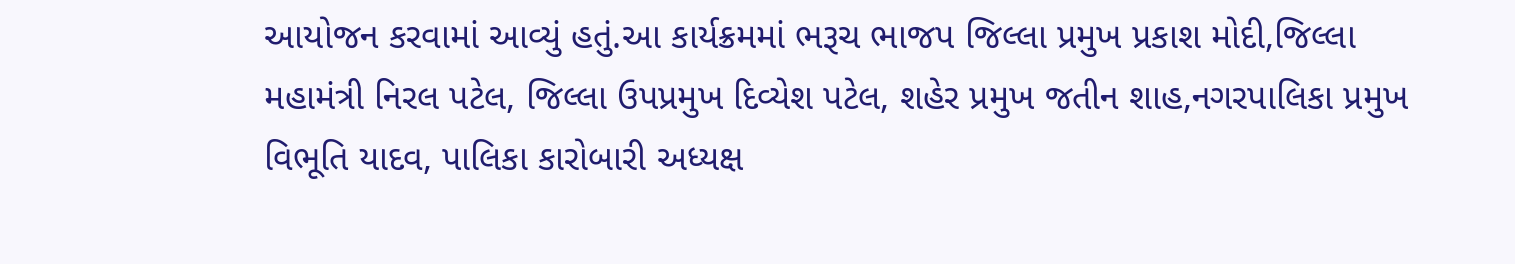આયોજન કરવામાં આવ્યું હતું.આ કાર્યક્રમમાં ભરૂચ ભાજપ જિલ્લા પ્રમુખ પ્રકાશ મોદી,જિલ્લા મહામંત્રી નિરલ પટેલ, જિલ્લા ઉપપ્રમુખ દિવ્યેશ પટેલ, શહેર પ્રમુખ જતીન શાહ,નગરપાલિકા પ્રમુખ વિભૂતિ યાદવ, પાલિકા કારોબારી અધ્યક્ષ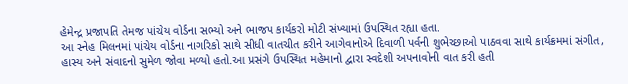હેમેન્દ્ર પ્રજાપતિ તેમજ પાંચેય વોર્ડના સભ્યો અને ભાજપ કાર્યકરો મોટી સંખ્યામાં ઉપસ્થિત રહ્યા હતા.
આ સ્નેહ મિલનમાં પાંચેય વોર્ડના નાગરિકો સાથે સીધી વાતચીત કરીને આગેવાનોએ દિવાળી પર્વની શુભેચ્છાઓ પાઠવવા સાથે કાર્યક્રમમાં સંગીત, હાસ્ય અને સંવાદનો સુમેળ જોવા મળ્યો હતો.આ પ્રસંગે ઉપસ્થિત મહેમાનો દ્વારા સ્વદેશી અપનાવોની વાત કરી હતી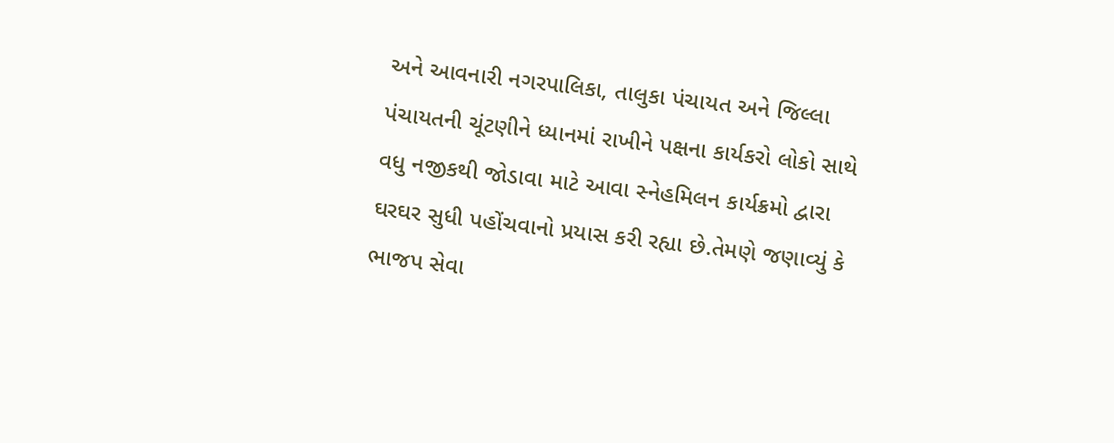અને આવનારી નગરપાલિકા, તાલુકા પંચાયત અને જિલ્લા પંચાયતની ચૂંટણીને ધ્યાનમાં રાખીને પક્ષના કાર્યકરો લોકો સાથે વધુ નજીકથી જોડાવા માટે આવા સ્નેહમિલન કાર્યક્રમો દ્વારા ઘરઘર સુધી પહોંચવાનો પ્રયાસ કરી રહ્યા છે.તેમણે જણાવ્યું કે ભાજપ સેવા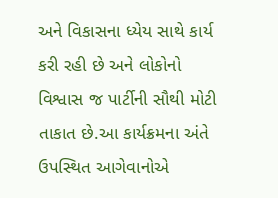અને વિકાસના ધ્યેય સાથે કાર્ય કરી રહી છે અને લોકોનો વિશ્વાસ જ પાર્ટીની સૌથી મોટી તાકાત છે.આ કાર્યક્રમના અંતે ઉપસ્થિત આગેવાનોએ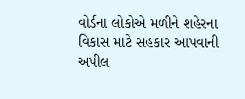વોર્ડના લોકોએ મળીને શહેરના વિકાસ માટે સહકાર આપવાની અપીલ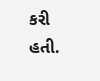કરી હતી.